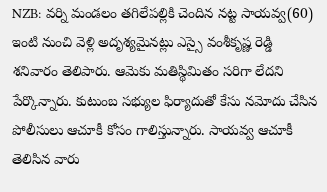NZB: వర్ని మండలం తగిలేపల్లికి చెందిన నట్ట సాయవ్వ(60) ఇంటి నుంచి వెళ్లి అదృశ్యమైనట్లు ఎస్సై వంశీకృష్ణ రెడ్డి శనివారం తెలిపారు. ఆమెకు మతిస్థిమితం సరిగా లేదని పేర్కొన్నారు. కుటుంబ సభ్యుల ఫిర్యాదుతో కేసు నమోదు చేసిన పోలీసులు ఆచూకీ కోసం గాలిస్తున్నారు. సాయవ్వ ఆచూకీ తెలిసిన వారు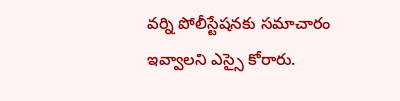వర్ని పోలీస్టేషనకు సమాచారం ఇవ్వాలని ఎస్సై కోరారు.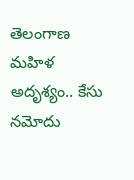తెలంగాణ
మహిళ అదృశ్యం.. కేసు నమోదు